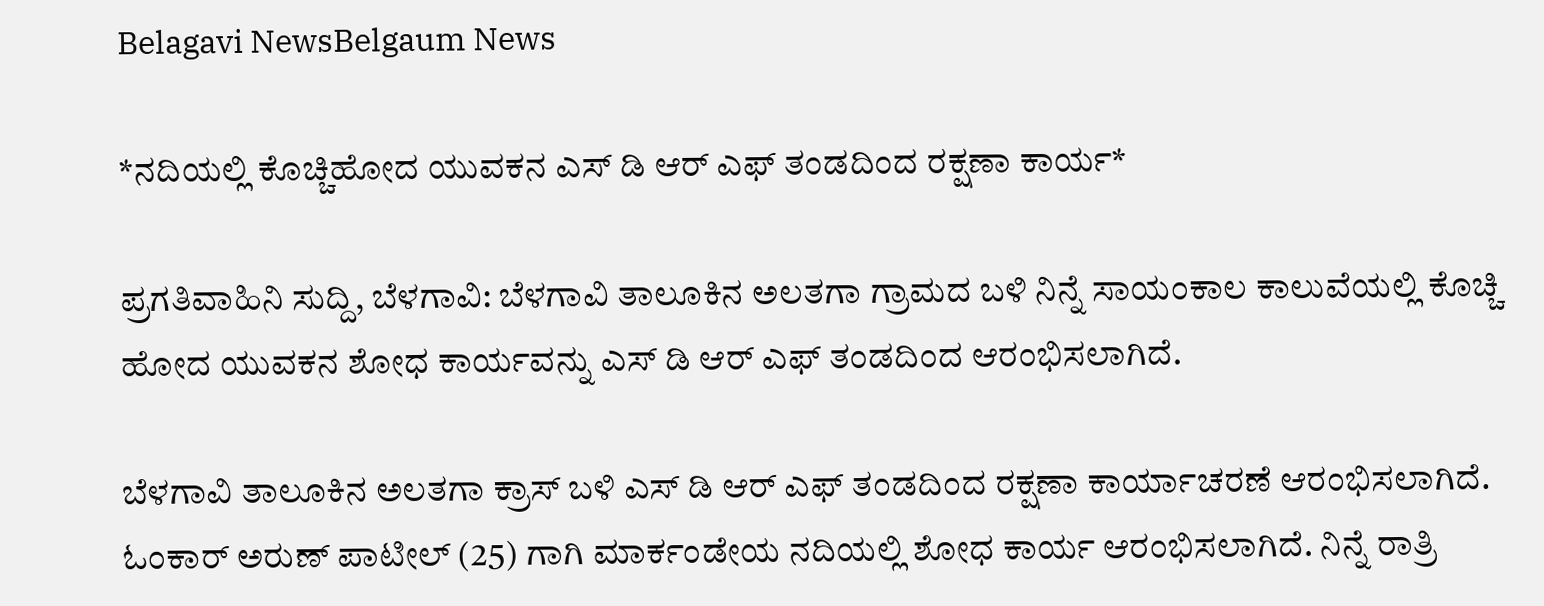Belagavi NewsBelgaum News

*ನದಿಯಲ್ಲಿ ಕೊಚ್ಚಿಹೋದ ಯುವಕನ ಎಸ್ ಡಿ ಆರ್ ಎಫ್ ತಂಡದಿಂದ ರಕ್ಷಣಾ ಕಾರ್ಯ*

ಪ್ರಗತಿವಾಹಿನಿ ಸುದ್ದಿ, ಬೆಳಗಾವಿ: ಬೆಳಗಾವಿ ತಾಲೂಕಿನ ಅಲತಗಾ ಗ್ರಾಮದ ಬಳಿ ನಿನ್ನೆ ಸಾಯಂಕಾಲ ಕಾಲುವೆಯಲ್ಲಿ ಕೊಚ್ಚಿ ಹೋದ ಯುವಕನ ಶೋಧ ಕಾರ್ಯ‌ವನ್ನು ಎಸ್ ಡಿ ಆರ್ ಎಫ್ ತಂಡದಿಂದ ಆರಂಭಿಸಲಾಗಿದೆ.

ಬೆಳಗಾವಿ ತಾಲೂಕಿನ ಅಲತಗಾ ಕ್ರಾಸ್ ಬಳಿ ಎಸ್ ಡಿ ಆರ್ ಎಫ್ ತಂಡದಿಂದ ರಕ್ಷಣಾ ಕಾರ್ಯಾಚರಣೆ ಆರಂಭಿಸಲಾಗಿದೆ. ಓಂಕಾರ್ ಅರುಣ್ ಪಾಟೀಲ್ (25) ಗಾಗಿ ಮಾರ್ಕಂಡೇಯ ನದಿಯಲ್ಲಿ ಶೋಧ ಕಾರ್ಯ ಆರಂಭಿಸಲಾಗಿದೆ. ನಿನ್ನೆ ರಾತ್ರಿ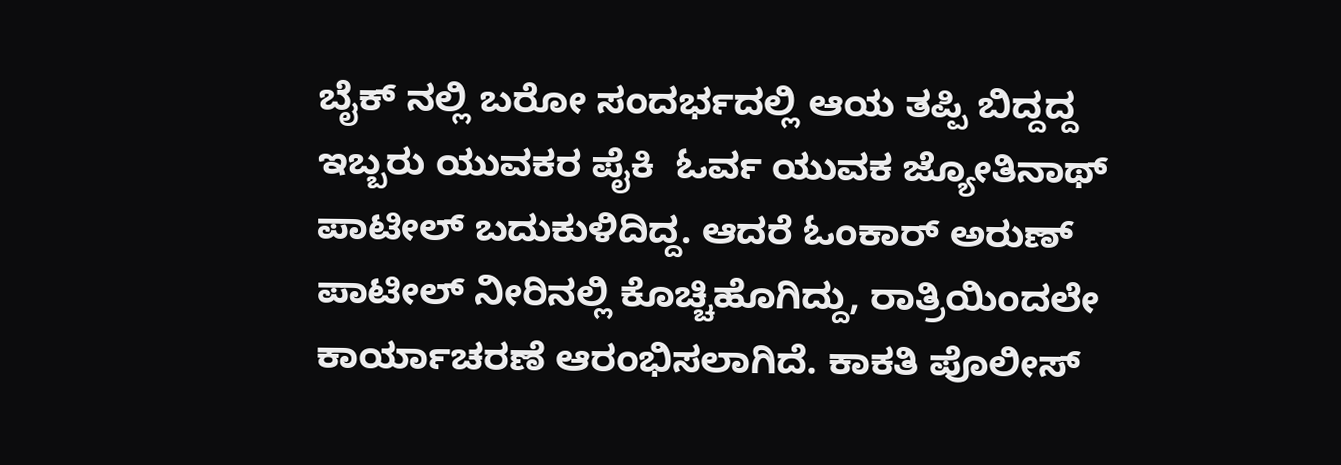ಬೈಕ್ ನಲ್ಲಿ ಬರೋ ಸಂದರ್ಭದಲ್ಲಿ ಆಯ ತಪ್ಪಿ ಬಿದ್ದದ್ದ ಇಬ್ಬರು ಯುವಕರ ಪೈಕಿ  ಓರ್ವ ಯುವಕ ಜ್ಯೋತಿನಾಥ್ ಪಾಟೀಲ್ ಬದುಕುಳಿದಿದ್ದ. ಆದರೆ ಓಂಕಾರ್ ಅರುಣ್ ಪಾಟೀಲ್ ನೀರಿನಲ್ಲಿ ಕೊಚ್ಚಿಹೊಗಿದ್ದು, ರಾತ್ರಿಯಿಂದಲೇ ಕಾರ್ಯಾಚರಣೆ ಆರಂಭಿಸಲಾಗಿದೆ. ಕಾಕತಿ ಪೊಲೀಸ್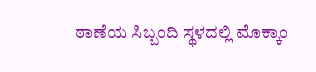ಠಾಣೆಯ ಸಿಬ್ಬಂದಿ ಸ್ಥಳದಲ್ಲಿ ಮೊಕ್ಕಾಂ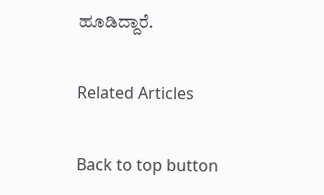ಹೂಡಿದ್ದಾರೆ.

Related Articles

Back to top button